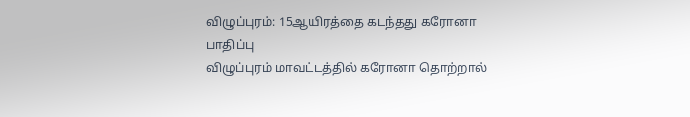விழுப்புரம்: 15ஆயிரத்தை கடந்தது கரோனா பாதிப்பு
விழுப்புரம் மாவட்டத்தில் கரோனா தொற்றால்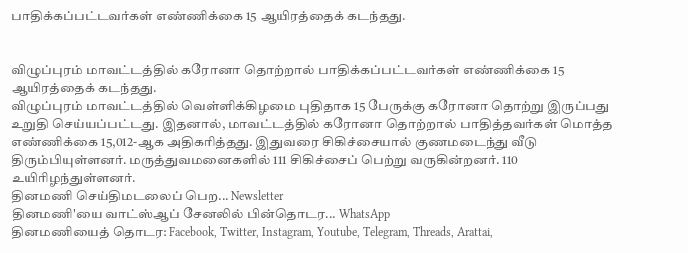பாதிக்கப்பட்டவர்கள் எண்ணிக்கை 15 ஆயிரத்தைக் கடந்தது.


விழுப்புரம் மாவட்டத்தில் கரோனா தொற்றால் பாதிக்கப்பட்டவர்கள் எண்ணிக்கை 15 ஆயிரத்தைக் கடந்தது.
விழுப்புரம் மாவட்டத்தில் வெள்ளிக்கிழமை புதிதாக 15 பேருக்கு கரோனா தொற்று இருப்பது உறுதி செய்யப்பட்டது. இதனால், மாவட்டத்தில் கரோனா தொற்றால் பாதித்தவர்கள் மொத்த எண்ணிக்கை 15,012-ஆக அதிகரித்தது. இதுவரை சிகிச்சையால் குணமடைந்து வீடு திரும்பியுள்ளனர். மருத்துவமனைகளில் 111 சிகிச்சைப் பெற்று வருகின்றனர். 110 உயிரிழந்துள்ளனர்.
தினமணி செய்திமடலைப் பெற... Newsletter
தினமணி'யை வாட்ஸ்ஆப் சேனலில் பின்தொடர... WhatsApp
தினமணியைத் தொடர: Facebook, Twitter, Instagram, Youtube, Telegram, Threads, Arattai,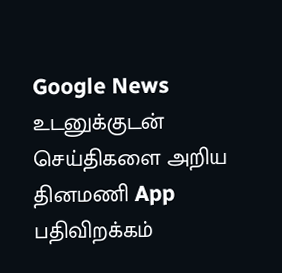Google News
உடனுக்குடன் செய்திகளை அறிய தினமணி App பதிவிறக்கம்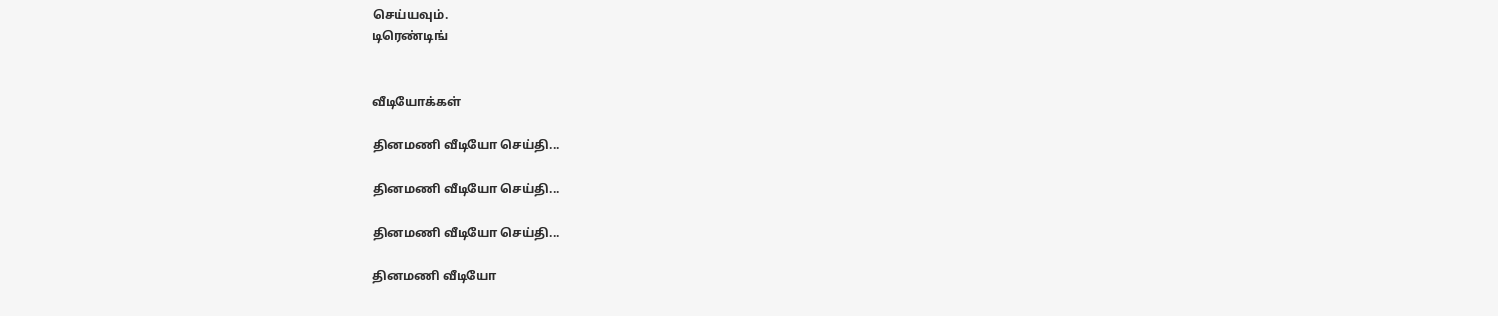செய்யவும்.
டிரெண்டிங்


வீடியோக்கள்

தினமணி வீடியோ செய்தி...

தினமணி வீடியோ செய்தி...

தினமணி வீடியோ செய்தி...

தினமணி வீடியோ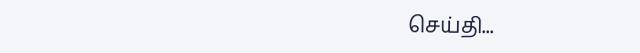செய்தி...